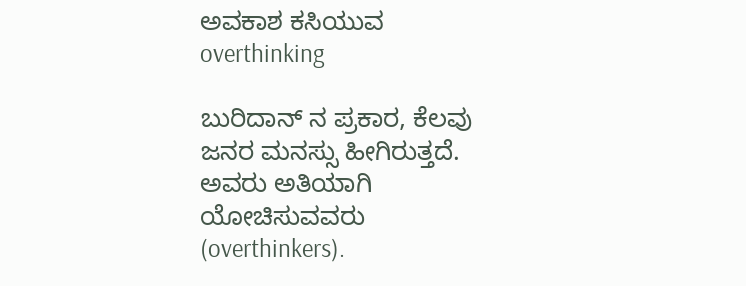ಅವಕಾಶ ಕಸಿಯುವ overthinking

ಬುರಿದಾನ್ ನ ಪ್ರಕಾರ, ಕೆಲವು ಜನರ ಮನಸ್ಸು ಹೀಗಿರುತ್ತದೆ. ಅವರು ಅತಿಯಾಗಿ ಯೋಚಿಸುವವರು (overthinkers).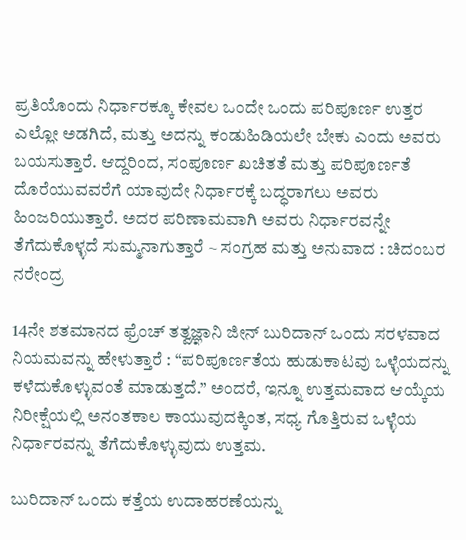ಪ್ರತಿಯೊಂದು ನಿರ್ಧಾರಕ್ಕೂ ಕೇವಲ ಒಂದೇ ಒಂದು ಪರಿಪೂರ್ಣ ಉತ್ತರ ಎಲ್ಲೋ ಅಡಗಿದೆ, ಮತ್ತು ಅದನ್ನು ಕಂಡುಹಿಡಿಯಲೇ ಬೇಕು ಎಂದು ಅವರು ಬಯಸುತ್ತಾರೆ. ಆದ್ದರಿಂದ, ಸಂಪೂರ್ಣ ಖಚಿತತೆ ಮತ್ತು ಪರಿಪೂರ್ಣತೆ ದೊರೆಯುವವರೆಗೆ ಯಾವುದೇ ನಿರ್ಧಾರಕ್ಕೆ ಬದ್ಧರಾಗಲು ಅವರು ಹಿಂಜರಿಯುತ್ತಾರೆ. ಅದರ ಪರಿಣಾಮವಾಗಿ ಅವರು ನಿರ್ಧಾರವನ್ನೇ ತೆಗೆದುಕೊಳ್ಳದೆ ಸುಮ್ಮನಾಗುತ್ತಾರೆ ~ ಸಂಗ್ರಹ ಮತ್ತು ಅನುವಾದ : ಚಿದಂಬರ ನರೇಂದ್ರ

14ನೇ ಶತಮಾನದ ಫ್ರೆಂಚ್ ತತ್ವಜ್ಞಾನಿ ಜೀನ್ ಬುರಿದಾನ್ ಒಂದು ಸರಳವಾದ ನಿಯಮವನ್ನು ಹೇಳುತ್ತಾರೆ : “ಪರಿಪೂರ್ಣತೆಯ ಹುಡುಕಾಟವು ಒಳ್ಳೆಯದನ್ನು ಕಳೆದುಕೊಳ್ಳುವಂತೆ ಮಾಡುತ್ತದೆ.” ಅಂದರೆ, ಇನ್ನೂ ಉತ್ತಮವಾದ ಆಯ್ಕೆಯ ನಿರೀಕ್ಷೆಯಲ್ಲಿ ಅನಂತಕಾಲ ಕಾಯುವುದಕ್ಕಿಂತ, ಸಧ್ಯ ಗೊತ್ತಿರುವ ಒಳ್ಳೆಯ ನಿರ್ಧಾರವನ್ನು ತೆಗೆದುಕೊಳ್ಳುವುದು ಉತ್ತಮ.

ಬುರಿದಾನ್ ಒಂದು ಕತ್ತೆಯ ಉದಾಹರಣೆಯನ್ನು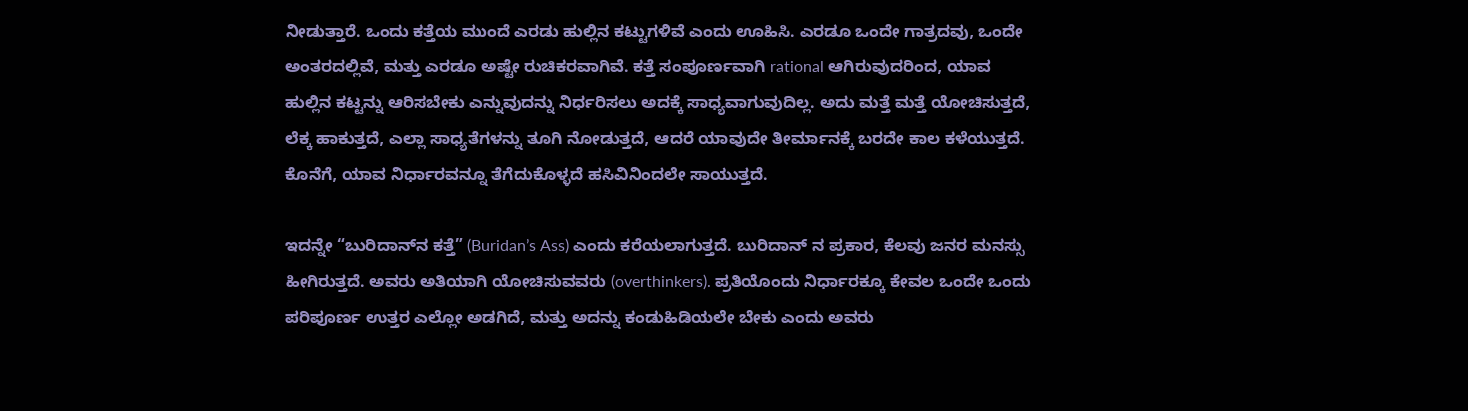ನೀಡುತ್ತಾರೆ. ಒಂದು ಕತ್ತೆಯ ಮುಂದೆ ಎರಡು ಹುಲ್ಲಿನ ಕಟ್ಟುಗಳಿವೆ ಎಂದು ಊಹಿಸಿ. ಎರಡೂ ಒಂದೇ ಗಾತ್ರದವು, ಒಂದೇ ಅಂತರದಲ್ಲಿವೆ, ಮತ್ತು ಎರಡೂ ಅಷ್ಟೇ ರುಚಿಕರವಾಗಿವೆ. ಕತ್ತೆ ಸಂಪೂರ್ಣವಾಗಿ rational ಆಗಿರುವುದರಿಂದ, ಯಾವ ಹುಲ್ಲಿನ ಕಟ್ಟನ್ನು ಆರಿಸಬೇಕು ಎನ್ನುವುದನ್ನು ನಿರ್ಧರಿಸಲು ಅದಕ್ಕೆ ಸಾಧ್ಯವಾಗುವುದಿಲ್ಲ. ಅದು ಮತ್ತೆ ಮತ್ತೆ ಯೋಚಿಸುತ್ತದೆ, ಲೆಕ್ಕ ಹಾಕುತ್ತದೆ, ಎಲ್ಲಾ ಸಾಧ್ಯತೆಗಳನ್ನು ತೂಗಿ ನೋಡುತ್ತದೆ, ಆದರೆ ಯಾವುದೇ ತೀರ್ಮಾನಕ್ಕೆ ಬರದೇ ಕಾಲ ಕಳೆಯುತ್ತದೆ. ಕೊನೆಗೆ, ಯಾವ ನಿರ್ಧಾರವನ್ನೂ ತೆಗೆದುಕೊಳ್ಳದೆ ಹಸಿವಿನಿಂದಲೇ ಸಾಯುತ್ತದೆ.

ಇದನ್ನೇ “ಬುರಿದಾನ್‌ನ ಕತ್ತೆ” (Buridan’s Ass) ಎಂದು ಕರೆಯಲಾಗುತ್ತದೆ. ಬುರಿದಾನ್ ನ ಪ್ರಕಾರ, ಕೆಲವು ಜನರ ಮನಸ್ಸು ಹೀಗಿರುತ್ತದೆ. ಅವರು ಅತಿಯಾಗಿ ಯೋಚಿಸುವವರು (overthinkers). ಪ್ರತಿಯೊಂದು ನಿರ್ಧಾರಕ್ಕೂ ಕೇವಲ ಒಂದೇ ಒಂದು ಪರಿಪೂರ್ಣ ಉತ್ತರ ಎಲ್ಲೋ ಅಡಗಿದೆ, ಮತ್ತು ಅದನ್ನು ಕಂಡುಹಿಡಿಯಲೇ ಬೇಕು ಎಂದು ಅವರು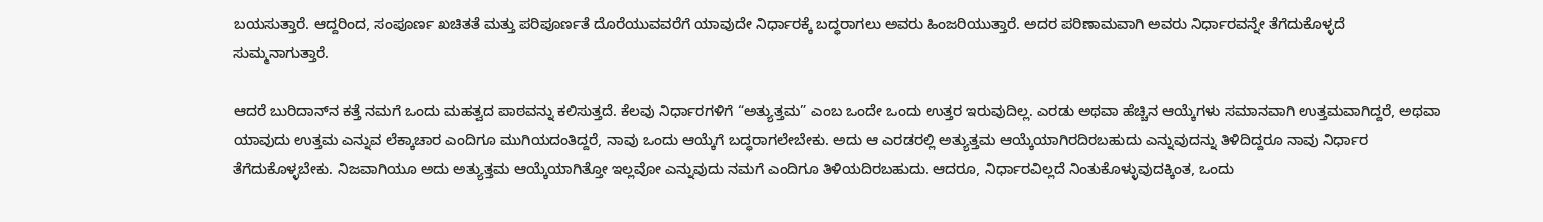ಬಯಸುತ್ತಾರೆ. ಆದ್ದರಿಂದ, ಸಂಪೂರ್ಣ ಖಚಿತತೆ ಮತ್ತು ಪರಿಪೂರ್ಣತೆ ದೊರೆಯುವವರೆಗೆ ಯಾವುದೇ ನಿರ್ಧಾರಕ್ಕೆ ಬದ್ಧರಾಗಲು ಅವರು ಹಿಂಜರಿಯುತ್ತಾರೆ. ಅದರ ಪರಿಣಾಮವಾಗಿ ಅವರು ನಿರ್ಧಾರವನ್ನೇ ತೆಗೆದುಕೊಳ್ಳದೆ ಸುಮ್ಮನಾಗುತ್ತಾರೆ.

ಆದರೆ ಬುರಿದಾನ್‌ನ ಕತ್ತೆ ನಮಗೆ ಒಂದು ಮಹತ್ವದ ಪಾಠವನ್ನು ಕಲಿಸುತ್ತದೆ. ಕೆಲವು ನಿರ್ಧಾರಗಳಿಗೆ “ಅತ್ಯುತ್ತಮ” ಎಂಬ ಒಂದೇ ಒಂದು ಉತ್ತರ ಇರುವುದಿಲ್ಲ. ಎರಡು ಅಥವಾ ಹೆಚ್ಚಿನ ಆಯ್ಕೆಗಳು ಸಮಾನವಾಗಿ ಉತ್ತಮವಾಗಿದ್ದರೆ, ಅಥವಾ ಯಾವುದು ಉತ್ತಮ ಎನ್ನುವ ಲೆಕ್ಕಾಚಾರ ಎಂದಿಗೂ ಮುಗಿಯದಂತಿದ್ದರೆ, ನಾವು ಒಂದು ಆಯ್ಕೆಗೆ ಬದ್ಧರಾಗಲೇಬೇಕು. ಅದು ಆ ಎರಡರಲ್ಲಿ ಅತ್ಯುತ್ತಮ ಆಯ್ಕೆಯಾಗಿರದಿರಬಹುದು ಎನ್ನುವುದನ್ನು ತಿಳಿದಿದ್ದರೂ ನಾವು ನಿರ್ಧಾರ ತೆಗೆದುಕೊಳ್ಳಬೇಕು. ನಿಜವಾಗಿಯೂ ಅದು ಅತ್ಯುತ್ತಮ ಆಯ್ಕೆಯಾಗಿತ್ತೋ ಇಲ್ಲವೋ ಎನ್ನುವುದು ನಮಗೆ ಎಂದಿಗೂ ತಿಳಿಯದಿರಬಹುದು. ಆದರೂ, ನಿರ್ಧಾರವಿಲ್ಲದೆ ನಿಂತುಕೊಳ್ಳುವುದಕ್ಕಿಂತ, ಒಂದು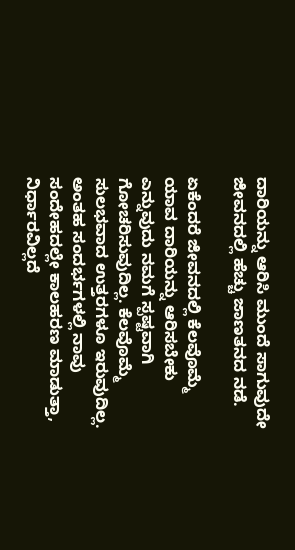ದಾರಿಯನ್ನು ಆರಿಸಿ ಮುಂದೆ ಸಾಗುವುದೇ ಜೀವನದಲ್ಲಿ ಹೆಚ್ಚು ಜಾಣತನದ ನಡೆ.

ಏಕೆಂದರೆ ಜೀವನದಲ್ಲಿ ಕೆಲವೊಮ್ಮೆ ಯಾವ ದಾರಿಯನ್ನು ಆರಿಸಬೇಕು ಎನ್ನುವುದು ನಮಗೆ ಸ್ಪಷ್ಟವಾಗಿ ಗೋಚರಿಸುವುದಿಲ್ಲ. ಕೆಲವೊಮ್ಮೆ ಸುಲಭವಾದ ಉತ್ತರಗಳೂ ಇರುವುದಿಲ್ಲ. ಅಂತಹ ಸಂದರ್ಭಗಳಲ್ಲಿ ನಾವು ಸಂದೇಹದಲ್ಲೇ ಕಾಲಹರಣ ಮಾಡುತ್ತಾ, ನಿರ್ಧಾರವಿಲ್ಲದೆ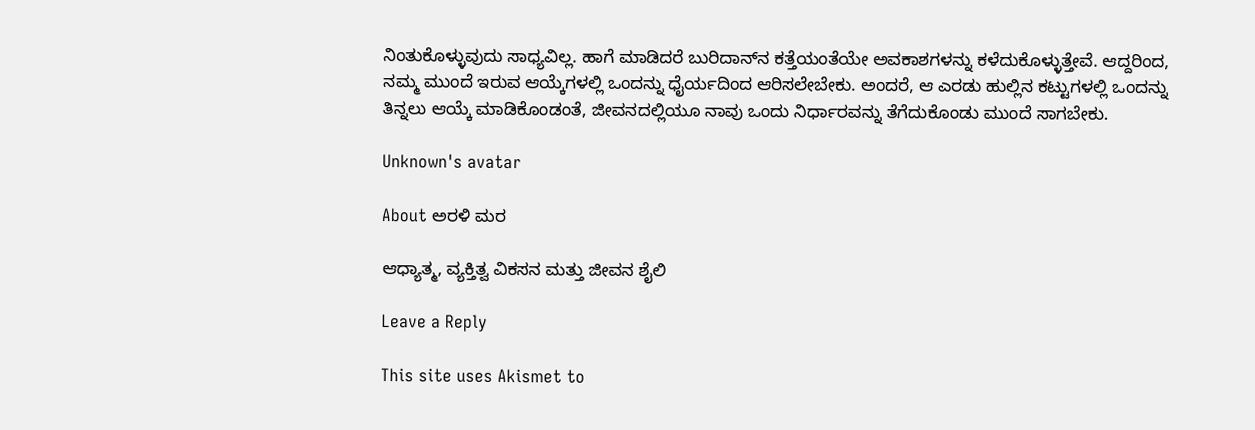ನಿಂತುಕೊಳ್ಳುವುದು ಸಾಧ್ಯವಿಲ್ಲ. ಹಾಗೆ ಮಾಡಿದರೆ ಬುರಿದಾನ್‌ನ ಕತ್ತೆಯಂತೆಯೇ ಅವಕಾಶಗಳನ್ನು ಕಳೆದುಕೊಳ್ಳುತ್ತೇವೆ. ಆದ್ದರಿಂದ, ನಮ್ಮ ಮುಂದೆ ಇರುವ ಆಯ್ಕೆಗಳಲ್ಲಿ ಒಂದನ್ನು ಧೈರ್ಯದಿಂದ ಆರಿಸಲೇಬೇಕು. ಅಂದರೆ, ಆ ಎರಡು ಹುಲ್ಲಿನ ಕಟ್ಟುಗಳಲ್ಲಿ ಒಂದನ್ನು ತಿನ್ನಲು ಆಯ್ಕೆ ಮಾಡಿಕೊಂಡಂತೆ, ಜೀವನದಲ್ಲಿಯೂ ನಾವು ಒಂದು ನಿರ್ಧಾರವನ್ನು ತೆಗೆದುಕೊಂಡು ಮುಂದೆ ಸಾಗಬೇಕು.

Unknown's avatar

About ಅರಳಿ ಮರ

ಆಧ್ಯಾತ್ಮ, ವ್ಯಕ್ತಿತ್ವ ವಿಕಸನ ಮತ್ತು ಜೀವನ ಶೈಲಿ

Leave a Reply

This site uses Akismet to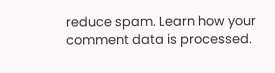reduce spam. Learn how your comment data is processed.